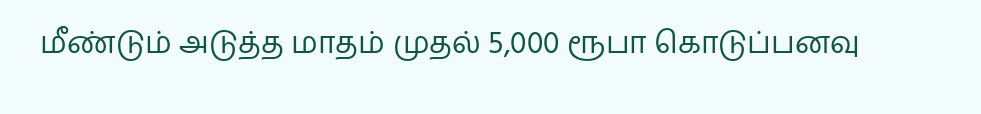மீண்டும் அடுத்த மாதம் முதல் 5,000 ரூபா கொடுப்பனவு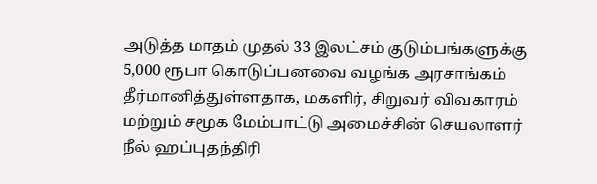அடுத்த மாதம் முதல் 33 இலட்சம் குடும்பங்களுக்கு 5,000 ரூபா கொடுப்பனவை வழங்க அரசாங்கம் தீர்மானித்துள்ளதாக, மகளிர், சிறுவர் விவகாரம் மற்றும் சமூக மேம்பாட்டு அமைச்சின் செயலாளர் நீல் ஹப்புதந்திரி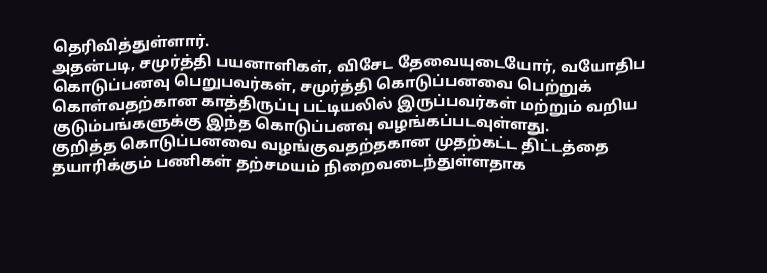தெரிவித்துள்ளார்.
அதன்படி, சமுர்த்தி பயனாளிகள், விசேட தேவையுடையோர், வயோதிப கொடுப்பனவு பெறுபவர்கள், சமுர்த்தி கொடுப்பனவை பெற்றுக் கொள்வதற்கான காத்திருப்பு பட்டியலில் இருப்பவர்கள் மற்றும் வறிய குடும்பங்களுக்கு இந்த கொடுப்பனவு வழங்கப்படவுள்ளது.
குறித்த கொடுப்பனவை வழங்குவதற்தகான முதற்கட்ட திட்டத்தை தயாரிக்கும் பணிகள் தற்சமயம் நிறைவடைந்துள்ளதாக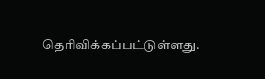தெரிவிக்கப்பட்டுள்ளது.